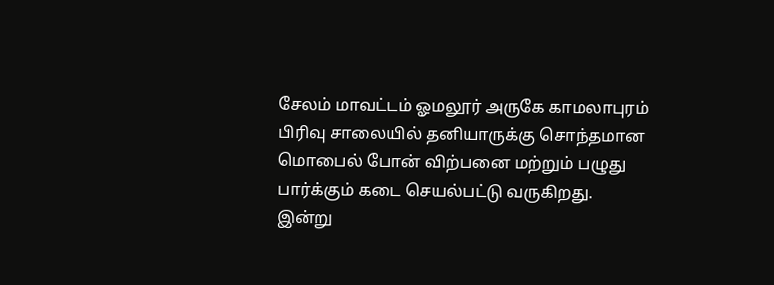சேலம் மாவட்டம் ஓமலூர் அருகே காமலாபுரம் பிரிவு சாலையில் தனியாருக்கு சொந்தமான மொபைல் போன் விற்பனை மற்றும் பழுது பார்க்கும் கடை செயல்பட்டு வருகிறது.
இன்று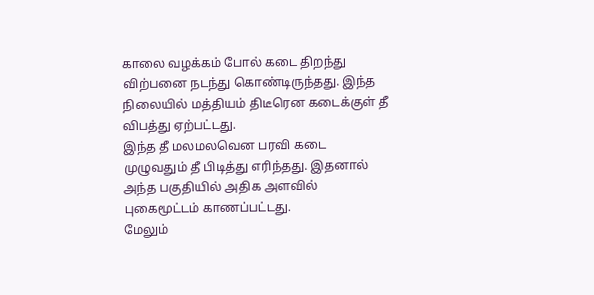காலை வழக்கம் போல் கடை திறந்து விற்பனை நடந்து கொண்டிருந்தது. இந்த நிலையில் மத்தியம் திடீரென கடைக்குள் தீ விபத்து ஏற்பட்டது.
இந்த தீ மலமலவென பரவி கடை முழுவதும் தீ பிடித்து எரிந்தது. இதனால் அந்த பகுதியில் அதிக அளவில் புகைமூட்டம் காணப்பட்டது.
மேலும்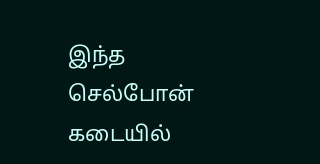இந்த செல்போன் கடையில்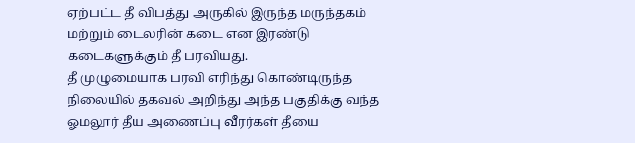ஏற்பட்ட தீ விபத்து அருகில் இருந்த மருந்தகம் மற்றும் டைலரின் கடை என இரண்டு கடைகளுக்கும் தீ பரவியது.
தீ முழுமையாக பரவி எரிந்து கொண்டிருந்த நிலையில் தகவல் அறிந்து அந்த பகுதிக்கு வந்த ஓமலூர் தீய அணைப்பு வீரர்கள் தீயை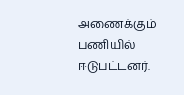அணைக்கும் பணியில் ஈடுபட்டனர்.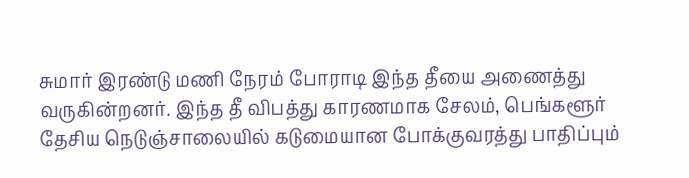சுமார் இரண்டு மணி நேரம் போராடி இந்த தீயை அணைத்து வருகின்றனர். இந்த தீ விபத்து காரணமாக சேலம், பெங்களூர் தேசிய நெடுஞ்சாலையில் கடுமையான போக்குவரத்து பாதிப்பும்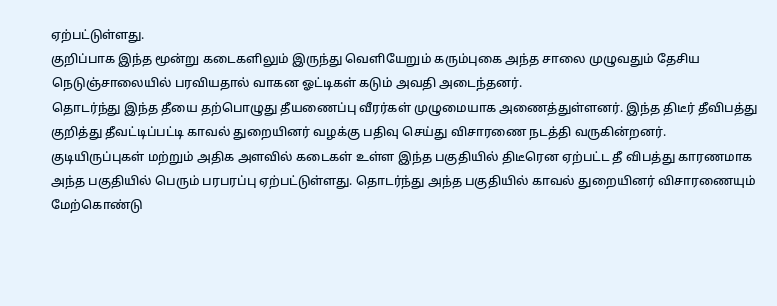ஏற்பட்டுள்ளது.
குறிப்பாக இந்த மூன்று கடைகளிலும் இருந்து வெளியேறும் கரும்புகை அந்த சாலை முழுவதும் தேசிய நெடுஞ்சாலையில் பரவியதால் வாகன ஓட்டிகள் கடும் அவதி அடைந்தனர்.
தொடர்ந்து இந்த தீயை தற்பொழுது தீயணைப்பு வீரர்கள் முழுமையாக அணைத்துள்ளனர். இந்த திடீர் தீவிபத்து குறித்து தீவட்டிப்பட்டி காவல் துறையினர் வழக்கு பதிவு செய்து விசாரணை நடத்தி வருகின்றனர்.
குடியிருப்புகள் மற்றும் அதிக அளவில் கடைகள் உள்ள இந்த பகுதியில் திடீரென ஏற்பட்ட தீ விபத்து காரணமாக அந்த பகுதியில் பெரும் பரபரப்பு ஏற்பட்டுள்ளது. தொடர்ந்து அந்த பகுதியில் காவல் துறையினர் விசாரணையும் மேற்கொண்டு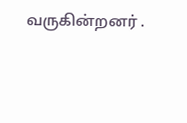வருகின்றனர் .